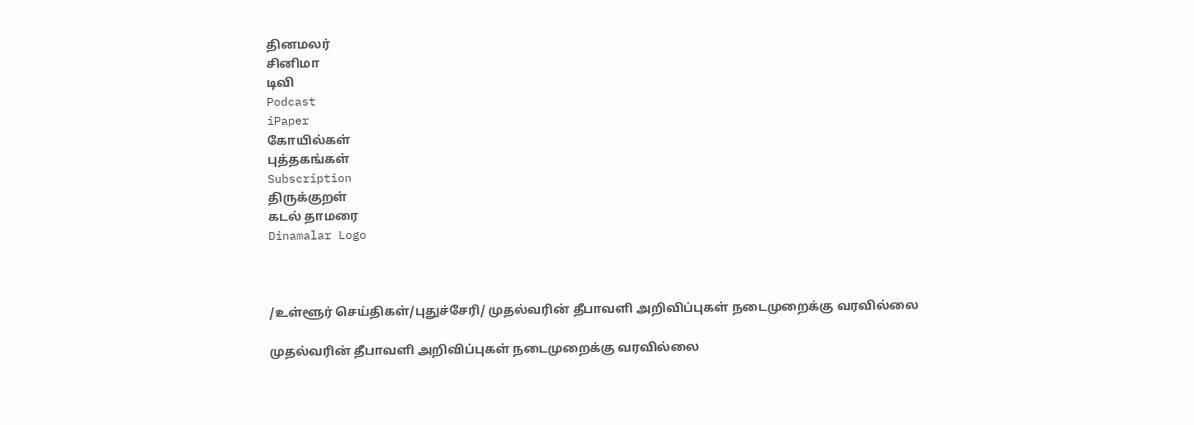தினமலர்
சினிமா
டிவி
Podcast
iPaper
கோயில்கள்
புத்தகங்கள்
Subscription
திருக்குறள்
கடல் தாமரை
Dinamalar Logo



/உள்ளூர் செய்திகள்/புதுச்சேரி/ முதல்வரின் தீபாவளி அறிவிப்புகள் நடைமுறைக்கு வரவில்லை

முதல்வரின் தீபாவளி அறிவிப்புகள் நடைமுறைக்கு வரவில்லை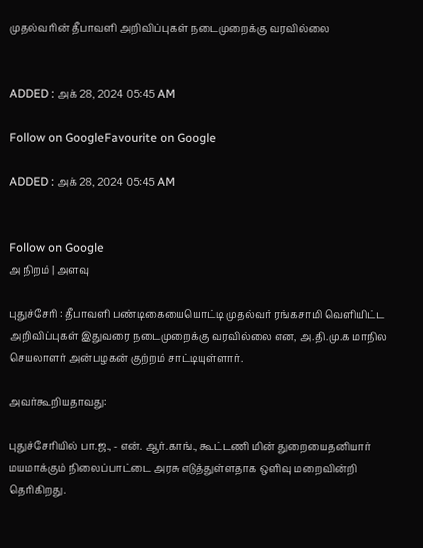முதல்வரின் தீபாவளி அறிவிப்புகள் நடைமுறைக்கு வரவில்லை


ADDED : அக் 28, 2024 05:45 AM

Follow on GoogleFavourite on Google

ADDED : அக் 28, 2024 05:45 AM


Follow on Google
அ நிறம் | அளவு

புதுச்சேரி : தீபாவளி பண்டிகையையொட்டி முதல்வர் ரங்கசாமி வெளியிட்ட அறிவிப்புகள் இதுவரை நடைமுறைக்கு வரவில்லை என, அ.தி.மு.க மாநில செயலாளர் அன்பழகன் குற்றம் சாட்டியுள்ளார்.

அவர்கூறியதாவது:

புதுச்சேரியில் பா.ஜ., - என். ஆர்.காங்., கூட்டணி மின் துறையைதனியார் மயமாக்கும் நிலைப்பாட்டை அரசு எடுத்துள்ளதாக ஒளிவு மறைவின்றி தெரிகிறது.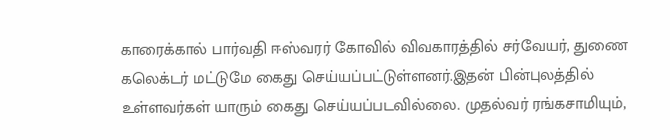காரைக்கால் பார்வதி ஈஸ்வரர் கோவில் விவகாரத்தில் சர்வேயர், துணை கலெக்டர் மட்டுமே கைது செய்யப்பட்டுள்ளனர்.இதன் பின்புலத்தில் உள்ளவர்கள் யாரும் கைது செய்யப்படவில்லை. முதல்வர் ரங்கசாமியும்,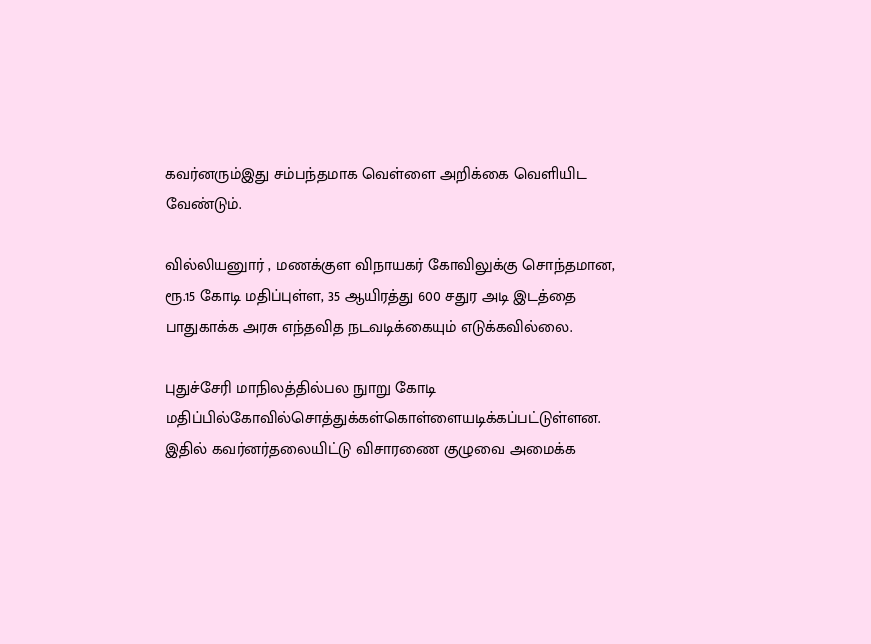கவர்னரும்இது சம்பந்தமாக வெள்ளை அறிக்கை வெளியிட வேண்டும்.

வில்லியனுார் , மணக்குள விநாயகர் கோவிலுக்கு சொந்தமான, ரூ.15 கோடி மதிப்புள்ள, 35 ஆயிரத்து 600 சதுர அடி இடத்தை பாதுகாக்க அரசு எந்தவித நடவடிக்கையும் எடுக்கவில்லை.

புதுச்சேரி மாநிலத்தில்பல நுாறு கோடி மதிப்பில்கோவில்சொத்துக்கள்கொள்ளையடிக்கப்பட்டுள்ளன. இதில் கவர்னர்தலையிட்டு விசாரணை குழுவை அமைக்க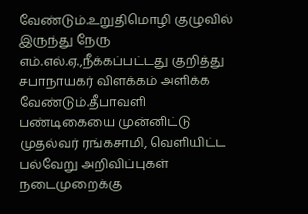வேண்டும்.உறுதிமொழி குழுவில் இருந்து நேரு எம்.எல்.ஏ.,நீக்கப்பட்டது குறித்து சபாநாயகர் விளக்கம் அளிக்க வேண்டும்.தீபாவளி பண்டிகையை முன்னிட்டு முதல்வர் ரங்கசாமி, வெளியிட்ட பல்வேறு அறிவிப்புகள் நடைமுறைக்கு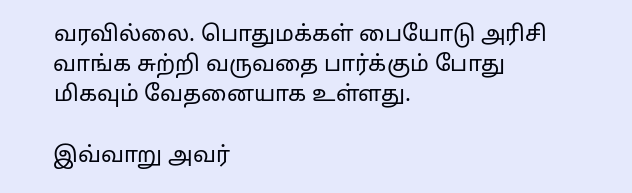வரவில்லை. பொதுமக்கள் பையோடு அரிசி வாங்க சுற்றி வருவதை பார்க்கும் போது மிகவும் வேதனையாக உள்ளது.

இவ்வாறு அவர்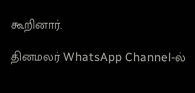கூறினார்.

தினமலர் WhatsApp Channel-ல்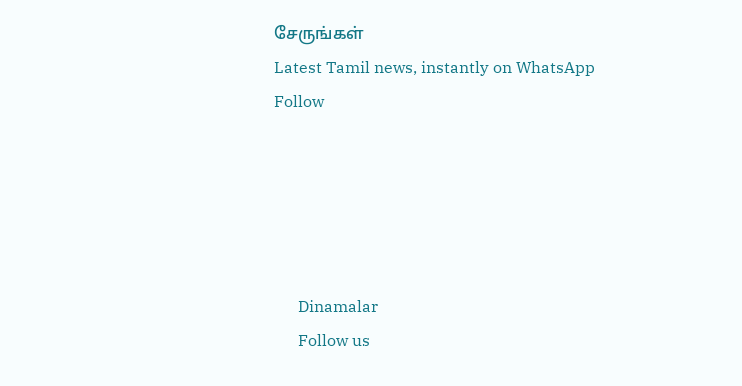சேருங்கள்
Latest Tamil news, instantly on WhatsApp
Follow





      Dinamalar
      Follow us